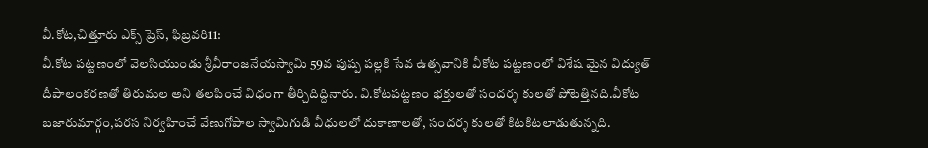వీ.కోట,చిత్తూరు ఎక్స్ ప్రెస్, ఫిబ్రవరి11:
వీ.కోట పట్టణంలో వెలసియుండు శ్రీవీరాంజనేయస్వామి 59వ పుష్ప పల్లకి సేవ ఉత్సవానికి వీకోట పట్టణంలో విశేష మైన విద్యుత్ దీపాలంకరణతో తిరుమల అని తలపించే విధంగా తీర్చిదిద్దినారు. వి.కోటపట్టణం భక్తులతో సందర్శ కులతో పోటెత్తినది.వీకోట బజారుమార్గం,పరస నిర్వహించే వేణుగోపాల స్వామిగుడి వీధులలో దుకాణాలతో, సందర్శ కులతో కిటకిటలాడుతున్నది.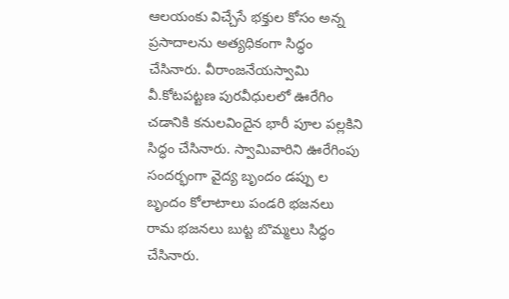ఆలయంకు విచ్చేసే భక్తుల కోసం అన్న ప్రసాదాలను అత్యధికంగా సిద్ధం చేసినారు. వీరాంజనేయస్వామి వీ.కోటపట్టణ పురవీధులలో ఊరేగిం చడానికి కనులవిందైన భారీ పూల పల్లకిని సిద్ధం చేసినారు. స్వామివారిని ఊరేగింపు సందర్భంగా వైద్య బృందం డప్పు ల బృందం కోలాటాలు పండరి భజనలు రామ భజనలు బుట్ట బొమ్మలు సిద్ధం చేసినారు.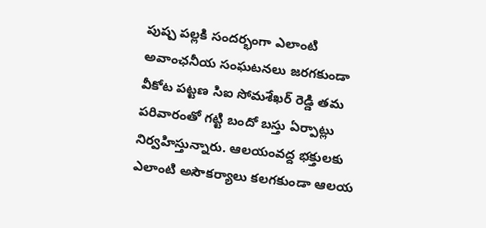పుష్ప పల్లకి సందర్భంగా ఎలాంటి అవాంఛనీయ సంఘటనలు జరగకుండా వీకోట పట్టణ సిఐ సోమశేఖర్ రెడ్డి తమ పరివారంతో గట్టి బందో బస్తు ఏర్పాట్లు నిర్వహిస్తున్నారు. ఆలయంవద్ద భక్తులకు ఎలాంటి అసౌకర్యాలు కలగకుండా ఆలయ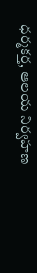ధర్మకర్త, ఆలయ నిర్వహణ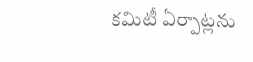కమిటీ ఏర్పాట్లను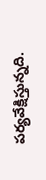పర్యవేక్షిస్తున్నది.